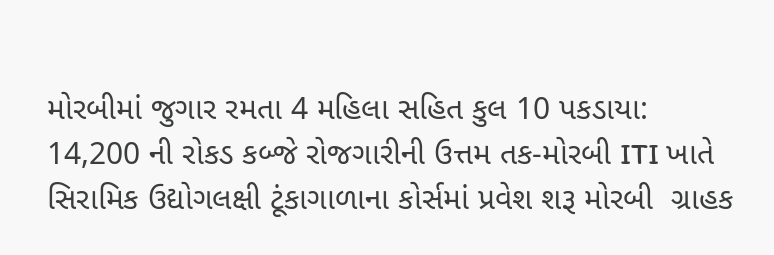મોરબીમાં જુગાર રમતા 4 મહિલા સહિત કુલ 10 પકડાયા: 14,200 ની રોકડ કબ્જે રોજગારીની ઉત્તમ તક-મોરબી ITI ખાતે સિરામિક ઉદ્યોગલક્ષી ટૂંકાગાળાના કોર્સમાં પ્રવેશ શરૂ મોરબી  ગ્રાહક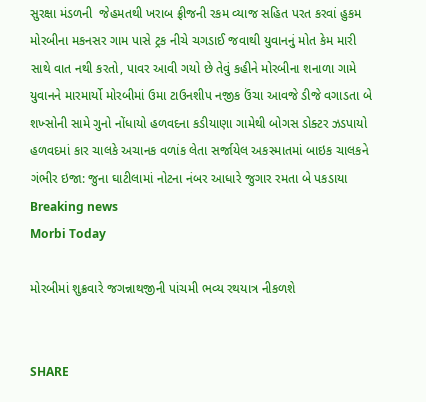સુરક્ષા મંડળની  જેહમતથી ખરાબ ફ્રીજની રકમ વ્યાજ સહિત પરત કરવાં હુકમ મોરબીના મકનસર ગામ પાસે ટ્રક નીચે ચગડાઈ જવાથી યુવાનનું મોત કેમ મારી સાથે વાત નથી કરતો, પાવર આવી ગયો છે તેવું કહીને મોરબીના શનાળા ગામે યુવાનને મારમાર્યો મોરબીમાં ઉમા ટાઉનશીપ નજીક ઉંચા આવજે ડીજે વગાડતા બે શખ્સોની સામે ગુનો નોંધાયો હળવદના કડીયાણા ગામેથી બોગસ ડોક્ટર ઝડપાયો હળવદમાં કાર ચાલકે અચાનક વળાંક લેતા સર્જાયેલ અકસ્માતમાં બાઇક ચાલકને ગંભીર ઇજા: જુના ઘાટીલામાં નોટના નંબર આધારે જુગાર રમતા બે પકડાયા
Breaking news
Morbi Today

મોરબીમાં શુક્રવારે જગન્નાથજીની પાંચમી ભવ્ય રથયાત્ર નીકળશે


SHARE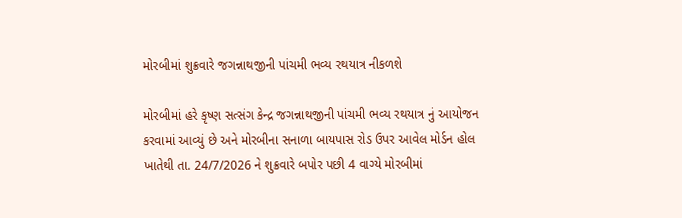મોરબીમાં શુક્રવારે જગન્નાથજીની પાંચમી ભવ્ય રથયાત્ર નીકળશે

મોરબીમાં હરે કૃષ્ણ સત્સંગ કેન્દ્ર જગન્નાથજીની પાંચમી ભવ્ય રથયાત્ર નું આયોજન કરવામાં આવ્યું છે અને મોરબીના સનાળા બાયપાસ રોડ ઉપર આવેલ મોર્ડન હોલ ખાતેથી તા. 24/7/2026 ને શુક્રવારે બપોર પછી 4 વાગ્યે મોરબીમાં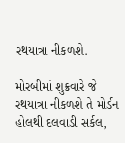રથયાત્રા નીકળશે.

મોરબીમાં શુક્રવારે જે રથયાત્રા નીકળશે તે મોર્ડન હોલથી દલવાડી સર્કલ,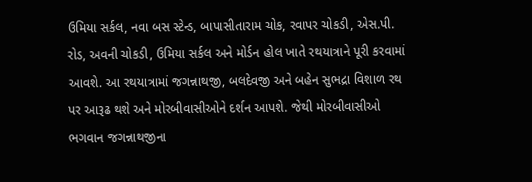ઉમિયા સર્કલ, નવા બસ સ્ટેન્ડ, બાપાસીતારામ ચોક, રવાપર ચોકડી, એસ.પી. રોડ, અવની ચોકડી, ઉમિયા સર્કલ અને મોર્ડન હોલ ખાતે રથયાત્રાને પૂરી કરવામાં આવશે. આ રથયાત્રામાં જગન્નાથજી, બલદેવજી અને બહેન સુભદ્રા વિશાળ રથ પર આરૂઢ થશે અને મોરબીવાસીઓને દર્શન આપશે. જેથી મોરબીવાસીઓ ભગવાન જગન્નાથજીના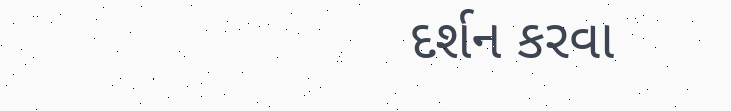દર્શન કરવા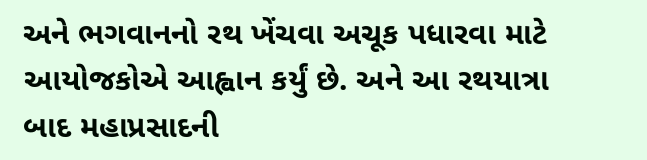અને ભગવાનનો રથ ખેંચવા અચૂક પધારવા માટે આયોજકોએ આહ્વાન કર્યું છે. અને આ રથયાત્રા બાદ મહાપ્રસાદની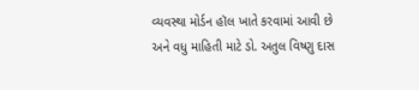વ્યવસ્થા મોર્ડન હૉલ ખાતે કરવામાં આવી છે અને વધુ માહિતી માટે ડો. અતુલ વિષ્ણુ દાસ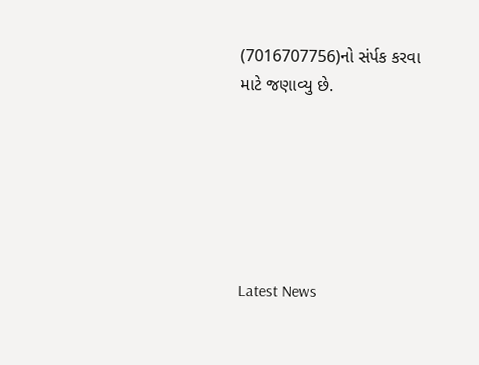(7016707756)નો સંર્પક કરવા માટે જણાવ્યુ છે.






Latest News